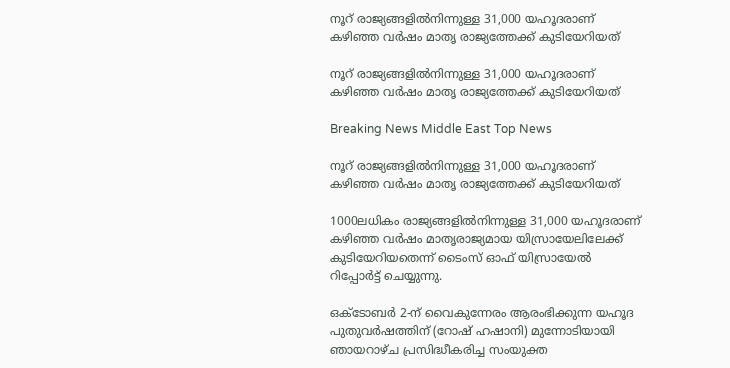നൂറ് രാജ്യങ്ങളില്‍നിന്നുള്ള 31,000 യഹൂദരാണ് കഴിഞ്ഞ വര്‍ഷം മാതൃ രാജ്യത്തേക്ക് കുടിയേറിയത്

നൂറ് രാജ്യങ്ങളില്‍നിന്നുള്ള 31,000 യഹൂദരാണ് കഴിഞ്ഞ വര്‍ഷം മാതൃ രാജ്യത്തേക്ക് കുടിയേറിയത്

Breaking News Middle East Top News

നൂറ് രാജ്യങ്ങളില്‍നിന്നുള്ള 31,000 യഹൂദരാണ് കഴിഞ്ഞ വര്‍ഷം മാതൃ രാജ്യത്തേക്ക് കുടിയേറിയത്

1000ലധികം രാജ്യങ്ങളില്‍നിന്നുള്ള 31,000 യഹൂദരാണ് കഴിഞ്ഞ വര്‍ഷം മാതൃരാജ്യമായ യിസ്രായേലിലേക്ക് കുടിയേറിയതെന്ന് ടൈംസ് ഓഫ് യിസ്രായേല്‍ റിപ്പോര്‍ട്ട് ചെയ്യുന്നു.

ഒക്ടോബര്‍ 2-ന് വൈകുന്നേരം ആരംഭിക്കുന്ന യഹൂദ പുതുവര്‍ഷത്തിന് (റോഷ് ഹഷാനി) മുന്നോടിയായി ഞായറാഴ്ച പ്രസിദ്ധീകരിച്ച സംയുക്ത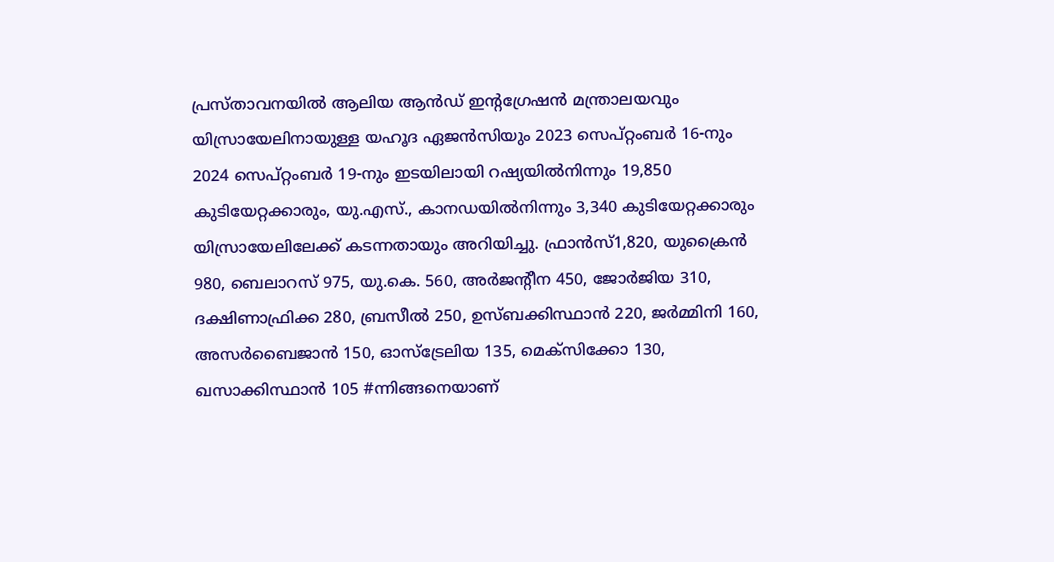പ്രസ്താവനയില്‍ ആലിയ ആന്‍ഡ് ഇന്റഗ്രേഷന്‍ മന്ത്രാലയവും യിസ്രായേലിനായുള്ള യഹൂദ ഏജന്‍സിയും 2023 സെപ്റ്റംബര്‍ 16-നും 2024 സെപ്റ്റംബര്‍ 19-നും ഇടയിലായി റഷ്യയില്‍നിന്നും 19,850 കുടിയേറ്റക്കാരും, യു.എസ്., കാനഡയില്‍നിന്നും 3,340 കുടിയേറ്റക്കാരും യിസ്രായേലിലേക്ക് കടന്നതായും അറിയിച്ചു. ഫ്രാന്‍സ്1,820, യുക്രൈന്‍ 980, ബെലാറസ് 975, യു.കെ. 560, അര്‍ജന്റീന 450, ജോര്‍ജിയ 310, ദക്ഷിണാഫ്രിക്ക 280, ബ്രസീല്‍ 250, ഉസ്ബക്കിസ്ഥാന്‍ 220, ജര്‍മ്മിനി 160, അസര്‍ബൈജാന്‍ 150, ഓസ്ട്രേലിയ 135, മെക്സിക്കോ 130, ഖസാക്കിസ്ഥാന്‍ 105 #ന്നിങ്ങനെയാണ്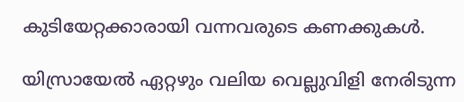കുടിയേറ്റക്കാരായി വന്നവരുടെ കണക്കുകള്‍.

യിസ്രായേല്‍ ഏറ്റഴും വലിയ വെല്ലുവിളി നേരിടുന്ന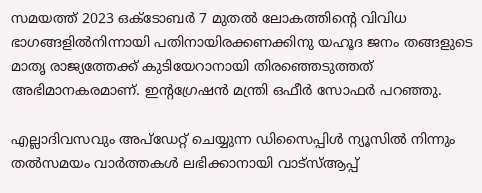സമയത്ത് 2023 ഒക്ടോബര്‍ 7 മുതല്‍ ലോകത്തിന്റെ വിവിധ ഭാഗങ്ങളില്‍നിന്നായി പതിനായിരക്കണക്കിനു യഹൂദ ജനം തങ്ങളുടെ മാതൃ രാജ്യത്തേക്ക് കുടിയേറാനായി തിരഞ്ഞെടുത്തത് അഭിമാനകരമാണ്. ഇന്റഗ്രേഷന്‍ മന്ത്രി ഒഫീര്‍ സോഫര്‍ പറഞ്ഞു.

എല്ലാദിവസവും അപ്ഡേറ്റ് ചെയ്യുന്ന ഡിസൈപ്പിൾ ന്യൂസിൽ നിന്നും തൽസമയം വാർത്തകൾ ലഭിക്കാനായി വാട്സ്ആപ്പ്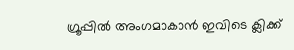ഗ്രൂപ്പിൽ അംഗമാകാൻ ഇവിടെ ക്ലിക്ക്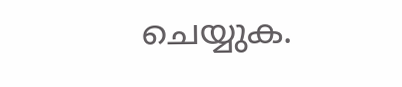ചെയ്യുക.